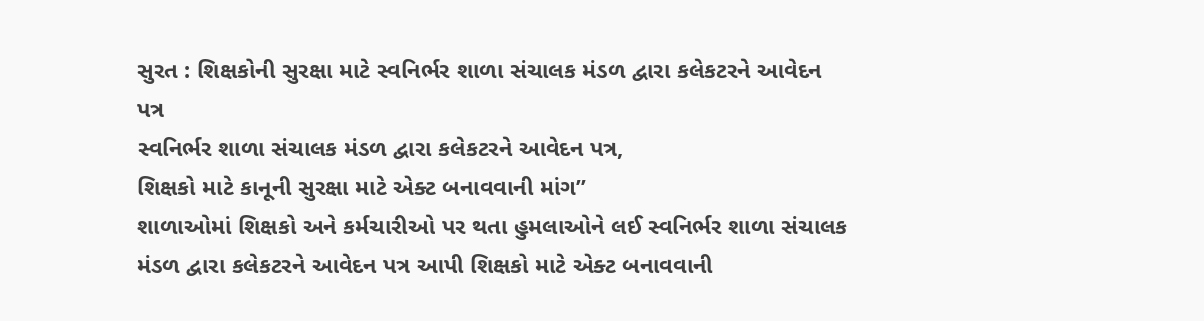સુરત : શિક્ષકોની સુરક્ષા માટે સ્વનિર્ભર શાળા સંચાલક મંડળ દ્વારા કલેકટરને આવેદન પત્ર
સ્વનિર્ભર શાળા સંચાલક મંડળ દ્વારા કલેકટરને આવેદન પત્ર,
શિક્ષકો માટે કાનૂની સુરક્ષા માટે એક્ટ બનાવવાની માંગ”
શાળાઓમાં શિક્ષકો અને કર્મચારીઓ પર થતા હુમલાઓને લઈ સ્વનિર્ભર શાળા સંચાલક મંડળ દ્વારા કલેકટરને આવેદન પત્ર આપી શિક્ષકો માટે એક્ટ બનાવવાની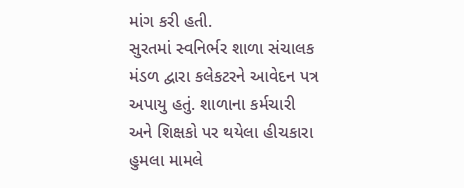માંગ કરી હતી.
સુરતમાં સ્વનિર્ભર શાળા સંચાલક મંડળ દ્વારા કલેકટરને આવેદન પત્ર અપાયુ હતું. શાળાના કર્મચારી અને શિક્ષકો પર થયેલા હીચકારા હુમલા મામલે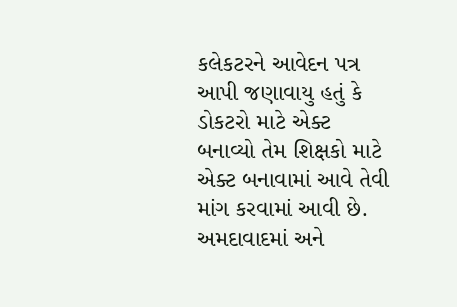કલેકટરને આવેદન પત્ર આપી જણાવાયુ હતું કે ડોકટરો માટે એક્ટ બનાવ્યો તેમ શિક્ષકો માટે એક્ટ બનાવામાં આવે તેવી માંગ કરવામાં આવી છે. અમદાવાદમાં અને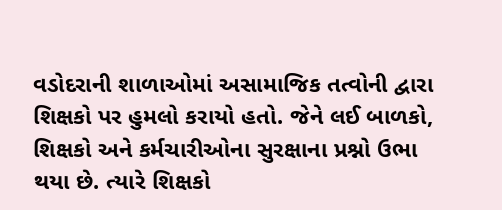વડોદરાની શાળાઓમાં અસામાજિક તત્વોની દ્વારા શિક્ષકો પર હુમલો કરાયો હતો. જેને લઈ બાળકો, શિક્ષકો અને કર્મચારીઓના સુરક્ષાના પ્રશ્નો ઉભા થયા છે. ત્યારે શિક્ષકો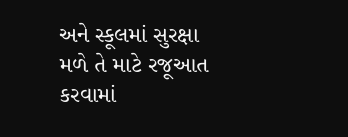અને સ્કૂલમાં સુરક્ષા મળે તે માટે રજૂઆત કરવામાં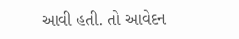આવી હતી. તો આવેદન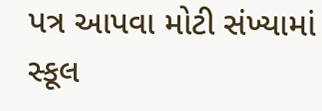પત્ર આપવા મોટી સંખ્યામાં સ્કૂલ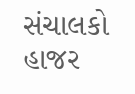સંચાલકો હાજર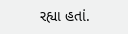રહ્યા હતાં.